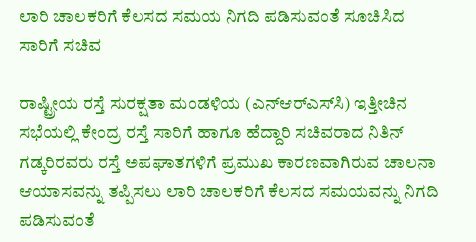ಲಾರಿ ಚಾಲಕರಿಗೆ ಕೆಲಸದ ಸಮಯ ನಿಗದಿ ಪಡಿಸುವಂತೆ ಸೂಚಿಸಿದ ಸಾರಿಗೆ ಸಚಿವ

ರಾಷ್ಟ್ರೀಯ ರಸ್ತೆ ಸುರಕ್ಷತಾ ಮಂಡಳಿಯ (ಎನ್‌ಆರ್‌ಎಸ್‌ಸಿ) ಇತ್ತೀಚಿನ ಸಭೆಯಲ್ಲಿ ಕೇಂದ್ರ ರಸ್ತೆ ಸಾರಿಗೆ ಹಾಗೂ ಹೆದ್ದಾರಿ ಸಚಿವರಾದ ನಿತಿನ್ ಗಡ್ಕರಿರವರು ರಸ್ತೆ ಅಪಘಾತಗಳಿಗೆ ಪ್ರಮುಖ ಕಾರಣವಾಗಿರುವ ಚಾಲನಾ ಆಯಾಸವನ್ನು ತಪ್ಪಿಸಲು ಲಾರಿ ಚಾಲಕರಿಗೆ ಕೆಲಸದ ಸಮಯವನ್ನು ನಿಗದಿ ಪಡಿಸುವಂತೆ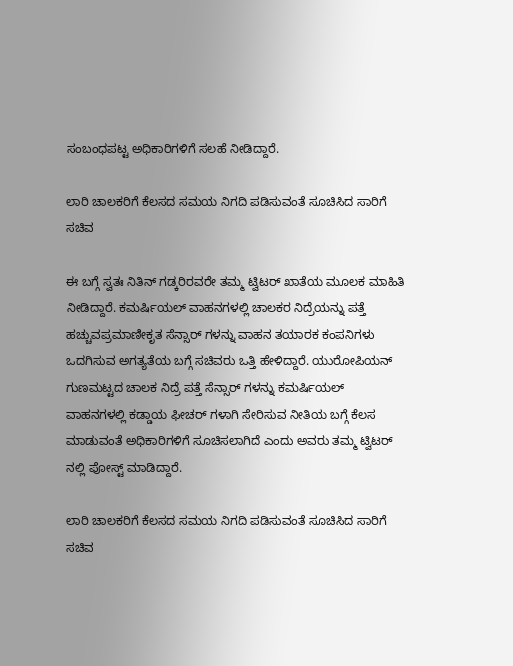ಸಂಬಂಧಪಟ್ಟ ಅಧಿಕಾರಿಗಳಿಗೆ ಸಲಹೆ ನೀಡಿದ್ದಾರೆ.

ಲಾರಿ ಚಾಲಕರಿಗೆ ಕೆಲಸದ ಸಮಯ ನಿಗದಿ ಪಡಿಸುವಂತೆ ಸೂಚಿಸಿದ ಸಾರಿಗೆ ಸಚಿವ

ಈ ಬಗ್ಗೆ ಸ್ವತಃ ನಿತಿನ್ ಗಡ್ಕರಿರವರೇ ತಮ್ಮ ಟ್ವಿಟರ್ ಖಾತೆಯ ಮೂಲಕ ಮಾಹಿತಿ ನೀಡಿದ್ದಾರೆ. ಕಮರ್ಷಿಯಲ್ ವಾಹನಗಳಲ್ಲಿ ಚಾಲಕರ ನಿದ್ರೆಯನ್ನು ಪತ್ತೆ ಹಚ್ಚುವಪ್ರಮಾಣೀಕೃತ ಸೆನ್ಸಾರ್ ಗಳನ್ನು ವಾಹನ ತಯಾರಕ ಕಂಪನಿಗಳು ಒದಗಿಸುವ ಅಗತ್ಯತೆಯ ಬಗ್ಗೆ ಸಚಿವರು ಒತ್ತಿ ಹೇಳಿದ್ದಾರೆ. ಯುರೋಪಿಯನ್ ಗುಣಮಟ್ಟದ ಚಾಲಕ ನಿದ್ರೆ ಪತ್ತೆ ಸೆನ್ಸಾರ್ ಗಳನ್ನು ಕಮರ್ಷಿಯಲ್ ವಾಹನಗಳಲ್ಲಿ ಕಡ್ಡಾಯ ಫೀಚರ್ ಗಳಾಗಿ ಸೇರಿಸುವ ನೀತಿಯ ಬಗ್ಗೆ ಕೆಲಸ ಮಾಡುವಂತೆ ಅಧಿಕಾರಿಗಳಿಗೆ ಸೂಚಿಸಲಾಗಿದೆ ಎಂದು ಅವರು ತಮ್ಮ ಟ್ವಿಟರ್ ನಲ್ಲಿ ಪೋಸ್ಟ್ ಮಾಡಿದ್ದಾರೆ.

ಲಾರಿ ಚಾಲಕರಿಗೆ ಕೆಲಸದ ಸಮಯ ನಿಗದಿ ಪಡಿಸುವಂತೆ ಸೂಚಿಸಿದ ಸಾರಿಗೆ ಸಚಿವ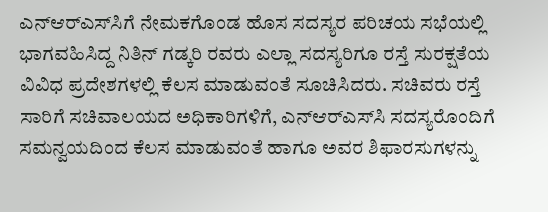ಎನ್‌ಆರ್‌ಎಸ್‌ಸಿಗೆ ನೇಮಕಗೊಂಡ ಹೊಸ ಸದಸ್ಯರ ಪರಿಚಯ ಸಭೆಯಲ್ಲಿ ಭಾಗವಹಿಸಿದ್ದ ನಿತಿನ್ ಗಡ್ಕರಿ ರವರು ಎಲ್ಲಾ ಸದಸ್ಯರಿಗೂ ರಸ್ತೆ ಸುರಕ್ಷತೆಯ ವಿವಿಧ ಪ್ರದೇಶಗಳಲ್ಲಿ ಕೆಲಸ ಮಾಡುವಂತೆ ಸೂಚಿಸಿದರು. ಸಚಿವರು ರಸ್ತೆ ಸಾರಿಗೆ ಸಚಿವಾಲಯದ ಅಧಿಕಾರಿಗಳಿಗೆ, ಎನ್‌ಆರ್‌ಎಸ್‌ಸಿ ಸದಸ್ಯರೊಂದಿಗೆ ಸಮನ್ವಯದಿಂದ ಕೆಲಸ ಮಾಡುವಂತೆ ಹಾಗೂ ಅವರ ಶಿಫಾರಸುಗಳನ್ನು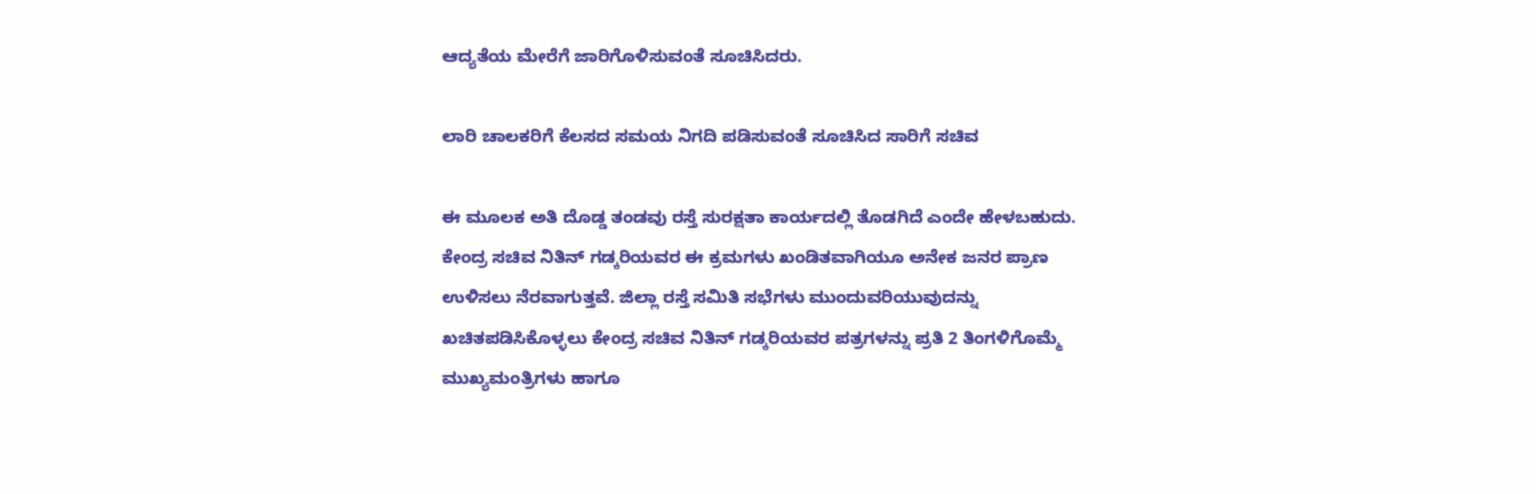ಆದ್ಯತೆಯ ಮೇರೆಗೆ ಜಾರಿಗೊಳಿಸುವಂತೆ ಸೂಚಿಸಿದರು.

ಲಾರಿ ಚಾಲಕರಿಗೆ ಕೆಲಸದ ಸಮಯ ನಿಗದಿ ಪಡಿಸುವಂತೆ ಸೂಚಿಸಿದ ಸಾರಿಗೆ ಸಚಿವ

ಈ ಮೂಲಕ ಅತಿ ದೊಡ್ಡ ತಂಡವು ರಸ್ತೆ ಸುರಕ್ಷತಾ ಕಾರ್ಯದಲ್ಲಿ ತೊಡಗಿದೆ ಎಂದೇ ಹೇಳಬಹುದು. ಕೇಂದ್ರ ಸಚಿವ ನಿತಿನ್ ಗಡ್ಕರಿಯವರ ಈ ಕ್ರಮಗಳು ಖಂಡಿತವಾಗಿಯೂ ಅನೇಕ ಜನರ ಪ್ರಾಣ ಉಳಿಸಲು ನೆರವಾಗುತ್ತವೆ. ಜಿಲ್ಲಾ ರಸ್ತೆ ಸಮಿತಿ ಸಭೆಗಳು ಮುಂದುವರಿಯುವುದನ್ನು ಖಚಿತಪಡಿಸಿಕೊಳ್ಳಲು ಕೇಂದ್ರ ಸಚಿವ ನಿತಿನ್ ಗಡ್ಕರಿಯವರ ಪತ್ರಗಳನ್ನು ಪ್ರತಿ 2 ತಿಂಗಳಿಗೊಮ್ಮೆ ಮುಖ್ಯಮಂತ್ರಿಗಳು ಹಾಗೂ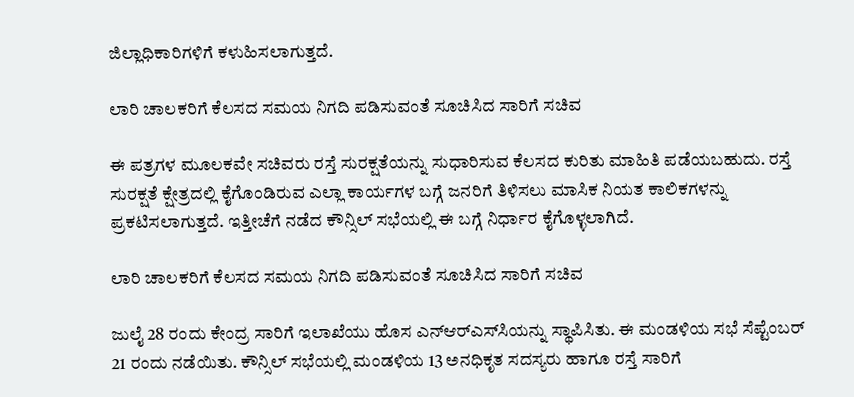ಜಿಲ್ಲಾಧಿಕಾರಿಗಳಿಗೆ ಕಳುಹಿಸಲಾಗುತ್ತದೆ.

ಲಾರಿ ಚಾಲಕರಿಗೆ ಕೆಲಸದ ಸಮಯ ನಿಗದಿ ಪಡಿಸುವಂತೆ ಸೂಚಿಸಿದ ಸಾರಿಗೆ ಸಚಿವ

ಈ ಪತ್ರಗಳ ಮೂಲಕವೇ ಸಚಿವರು ರಸ್ತೆ ಸುರಕ್ಷತೆಯನ್ನು ಸುಧಾರಿಸುವ ಕೆಲಸದ ಕುರಿತು ಮಾಹಿತಿ ಪಡೆಯಬಹುದು. ರಸ್ತೆ ಸುರಕ್ಷತೆ ಕ್ಷೇತ್ರದಲ್ಲಿ ಕೈಗೊಂಡಿರುವ ಎಲ್ಲಾ ಕಾರ್ಯಗಳ ಬಗ್ಗೆ ಜನರಿಗೆ ತಿಳಿಸಲು ಮಾಸಿಕ ನಿಯತ ಕಾಲಿಕಗಳನ್ನು ಪ್ರಕಟಿಸಲಾಗುತ್ತದೆ. ಇತ್ತೀಚೆಗೆ ನಡೆದ ಕೌನ್ಸಿಲ್ ಸಭೆಯಲ್ಲಿ ಈ ಬಗ್ಗೆ ನಿರ್ಧಾರ ಕೈಗೊಳ್ಳಲಾಗಿದೆ.

ಲಾರಿ ಚಾಲಕರಿಗೆ ಕೆಲಸದ ಸಮಯ ನಿಗದಿ ಪಡಿಸುವಂತೆ ಸೂಚಿಸಿದ ಸಾರಿಗೆ ಸಚಿವ

ಜುಲೈ 28 ರಂದು ಕೇಂದ್ರ ಸಾರಿಗೆ ಇಲಾಖೆಯು ಹೊಸ ಎನ್‌ಆರ್‌ಎಸ್‌ಸಿಯನ್ನು ಸ್ಥಾಪಿಸಿತು. ಈ ಮಂಡಳಿಯ ಸಭೆ ಸೆಪ್ಟೆಂಬರ್ 21 ರಂದು ನಡೆಯಿತು. ಕೌನ್ಸಿಲ್ ಸಭೆಯಲ್ಲಿ ಮಂಡಳಿಯ 13 ಅನಧಿಕೃತ ಸದಸ್ಯರು ಹಾಗೂ ರಸ್ತೆ ಸಾರಿಗೆ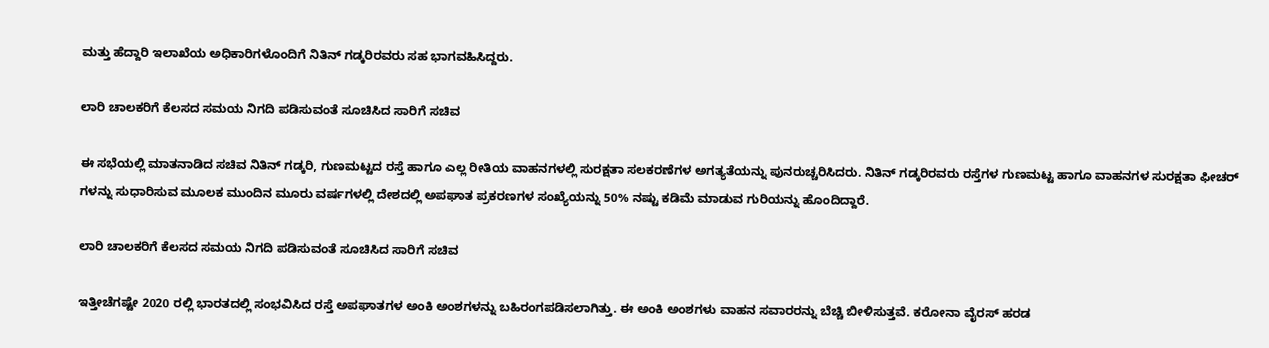ಮತ್ತು ಹೆದ್ದಾರಿ ಇಲಾಖೆಯ ಅಧಿಕಾರಿಗಳೊಂದಿಗೆ ನಿತಿನ್ ಗಡ್ಕರಿರವರು ಸಹ ಭಾಗವಹಿಸಿದ್ದರು.

ಲಾರಿ ಚಾಲಕರಿಗೆ ಕೆಲಸದ ಸಮಯ ನಿಗದಿ ಪಡಿಸುವಂತೆ ಸೂಚಿಸಿದ ಸಾರಿಗೆ ಸಚಿವ

ಈ ಸಭೆಯಲ್ಲಿ ಮಾತನಾಡಿದ ಸಚಿವ ನಿತಿನ್ ಗಡ್ಕರಿ, ಗುಣಮಟ್ಟದ ರಸ್ತೆ ಹಾಗೂ ಎಲ್ಲ ರೀತಿಯ ವಾಹನಗಳಲ್ಲಿ ಸುರಕ್ಷತಾ ಸಲಕರಣೆಗಳ ಅಗತ್ಯತೆಯನ್ನು ಪುನರುಚ್ಚರಿಸಿದರು. ನಿತಿನ್ ಗಡ್ಕರಿರವರು ರಸ್ತೆಗಳ ಗುಣಮಟ್ಟ ಹಾಗೂ ವಾಹನಗಳ ಸುರಕ್ಷತಾ ಫೀಚರ್ ಗಳನ್ನು ಸುಧಾರಿಸುವ ಮೂಲಕ ಮುಂದಿನ ಮೂರು ವರ್ಷಗಳಲ್ಲಿ ದೇಶದಲ್ಲಿ ಅಪಘಾತ ಪ್ರಕರಣಗಳ ಸಂಖ್ಯೆಯನ್ನು 50% ನಷ್ಟು ಕಡಿಮೆ ಮಾಡುವ ಗುರಿಯನ್ನು ಹೊಂದಿದ್ದಾರೆ.

ಲಾರಿ ಚಾಲಕರಿಗೆ ಕೆಲಸದ ಸಮಯ ನಿಗದಿ ಪಡಿಸುವಂತೆ ಸೂಚಿಸಿದ ಸಾರಿಗೆ ಸಚಿವ

ಇತ್ತೀಚೆಗಷ್ಟೇ 2020 ರಲ್ಲಿ ಭಾರತದಲ್ಲಿ ಸಂಭವಿಸಿದ ರಸ್ತೆ ಅಪಘಾತಗಳ ಅಂಕಿ ಅಂಶಗಳನ್ನು ಬಹಿರಂಗಪಡಿಸಲಾಗಿತ್ತು. ಈ ಅಂಕಿ ಅಂಶಗಳು ವಾಹನ ಸವಾರರನ್ನು ಬೆಚ್ಚಿ ಬೀಳಿಸುತ್ತವೆ. ಕರೋನಾ ವೈರಸ್ ಹರಡ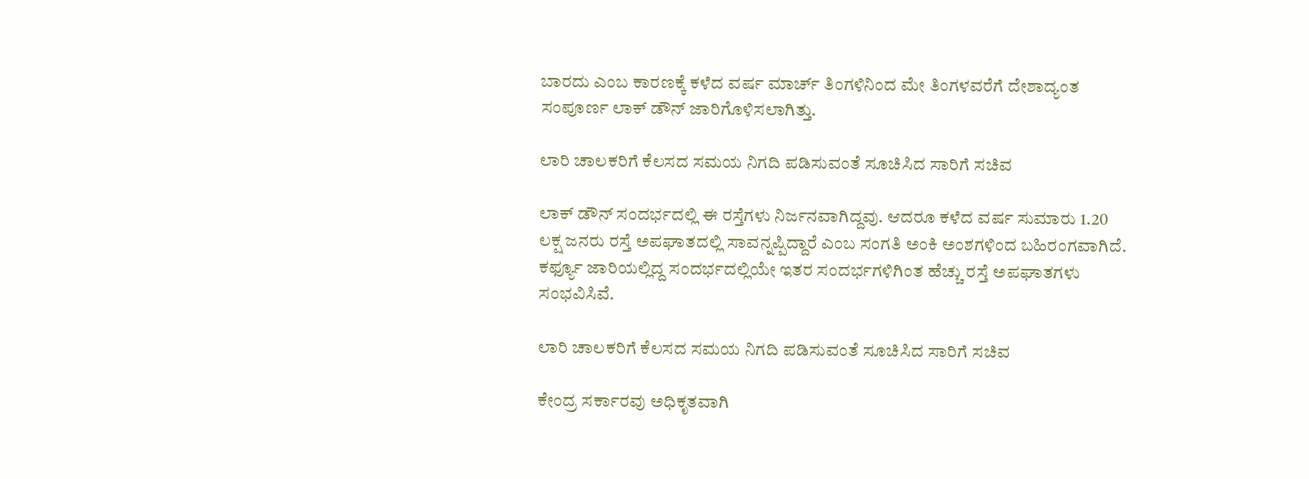ಬಾರದು ಎಂಬ ಕಾರಣಕ್ಕೆ ಕಳೆದ ವರ್ಷ ಮಾರ್ಚ್ ತಿಂಗಳಿನಿಂದ ಮೇ ತಿಂಗಳವರೆಗೆ ದೇಶಾದ್ಯಂತ ಸಂಪೂರ್ಣ ಲಾಕ್ ಡೌನ್ ಜಾರಿಗೊಳಿಸಲಾಗಿತ್ತು.

ಲಾರಿ ಚಾಲಕರಿಗೆ ಕೆಲಸದ ಸಮಯ ನಿಗದಿ ಪಡಿಸುವಂತೆ ಸೂಚಿಸಿದ ಸಾರಿಗೆ ಸಚಿವ

ಲಾಕ್ ಡೌನ್ ಸಂದರ್ಭದಲ್ಲಿ ಈ ರಸ್ತೆಗಳು ನಿರ್ಜನವಾಗಿದ್ದವು. ಆದರೂ ಕಳೆದ ವರ್ಷ ಸುಮಾರು 1.20 ಲಕ್ಷ ಜನರು ರಸ್ತೆ ಅಪಘಾತದಲ್ಲಿ ಸಾವನ್ನಪ್ಪಿದ್ದಾರೆ ಎಂಬ ಸಂಗತಿ ಅಂಕಿ ಅಂಶಗಳಿಂದ ಬಹಿರಂಗವಾಗಿದೆ. ಕರ್ಫ್ಯೂ ಜಾರಿಯಲ್ಲಿದ್ದ ಸಂದರ್ಭದಲ್ಲಿಯೇ ಇತರ ಸಂದರ್ಭಗಳಿಗಿಂತ ಹೆಚ್ಚು ರಸ್ತೆ ಅಪಘಾತಗಳು ಸಂಭವಿಸಿವೆ.

ಲಾರಿ ಚಾಲಕರಿಗೆ ಕೆಲಸದ ಸಮಯ ನಿಗದಿ ಪಡಿಸುವಂತೆ ಸೂಚಿಸಿದ ಸಾರಿಗೆ ಸಚಿವ

ಕೇಂದ್ರ ಸರ್ಕಾರವು ಅಧಿಕೃತವಾಗಿ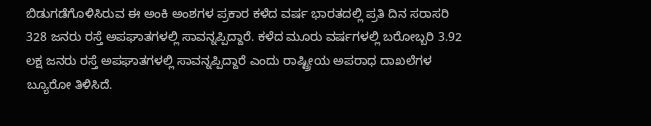ಬಿಡುಗಡೆಗೊಳಿಸಿರುವ ಈ ಅಂಕಿ ಅಂಶಗಳ ಪ್ರಕಾರ ಕಳೆದ ವರ್ಷ ಭಾರತದಲ್ಲಿ ಪ್ರತಿ ದಿನ ಸರಾಸರಿ 328 ಜನರು ರಸ್ತೆ ಅಪಘಾತಗಳಲ್ಲಿ ಸಾವನ್ನಪ್ಪಿದ್ದಾರೆ. ಕಳೆದ ಮೂರು ವರ್ಷಗಳಲ್ಲಿ ಬರೋಬ್ಬರಿ 3.92 ಲಕ್ಷ ಜನರು ರಸ್ತೆ ಅಪಘಾತಗಳಲ್ಲಿ ಸಾವನ್ನಪ್ಪಿದ್ದಾರೆ ಎಂದು ರಾಷ್ಟ್ರೀಯ ಅಪರಾಧ ದಾಖಲೆಗಳ ಬ್ಯೂರೋ ತಿಳಿಸಿದೆ.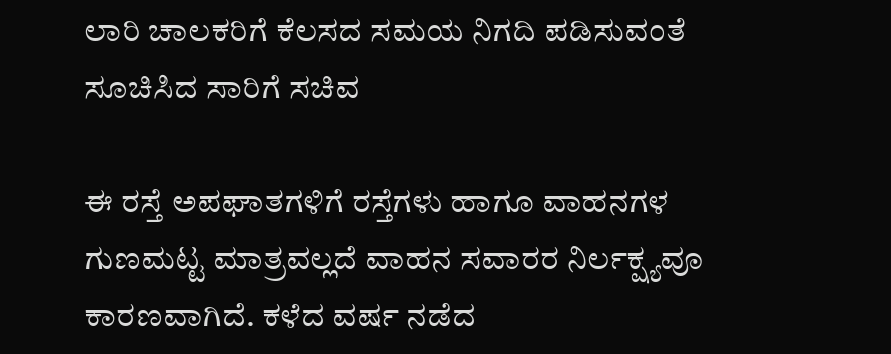ಲಾರಿ ಚಾಲಕರಿಗೆ ಕೆಲಸದ ಸಮಯ ನಿಗದಿ ಪಡಿಸುವಂತೆ ಸೂಚಿಸಿದ ಸಾರಿಗೆ ಸಚಿವ

ಈ ರಸ್ತೆ ಅಪಘಾತಗಳಿಗೆ ರಸ್ತೆಗಳು ಹಾಗೂ ವಾಹನಗಳ ಗುಣಮಟ್ಟ ಮಾತ್ರವಲ್ಲದೆ ವಾಹನ ಸವಾರರ ನಿರ್ಲಕ್ಷ್ಯವೂ ಕಾರಣವಾಗಿದೆ. ಕಳೆದ ವರ್ಷ ನಡೆದ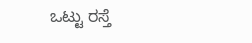ಒಟ್ಟು ರಸ್ತೆ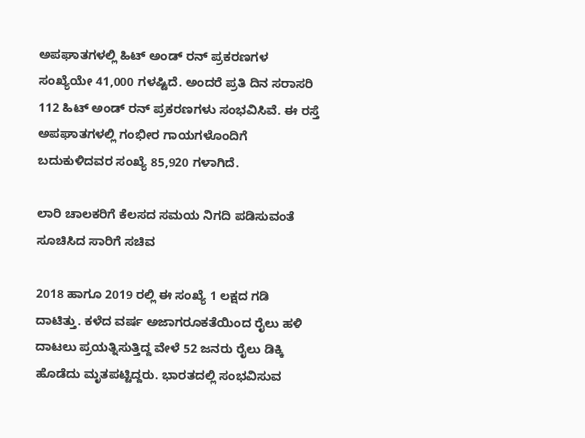ಅಪಘಾತಗಳಲ್ಲಿ ಹಿಟ್ ಅಂಡ್ ರನ್ ಪ್ರಕರಣಗಳ ಸಂಖ್ಯೆಯೇ 41,000 ಗಳಷ್ಟಿದೆ. ಅಂದರೆ ಪ್ರತಿ ದಿನ ಸರಾಸರಿ 112 ಹಿಟ್ ಅಂಡ್ ರನ್ ಪ್ರಕರಣಗಳು ಸಂಭವಿಸಿವೆ. ಈ ರಸ್ತೆ ಅಪಘಾತಗಳಲ್ಲಿ ಗಂಭೀರ ಗಾಯಗಳೊಂದಿಗೆ ಬದುಕುಳಿದವರ ಸಂಖ್ಯೆ 85,920 ಗಳಾಗಿದೆ.

ಲಾರಿ ಚಾಲಕರಿಗೆ ಕೆಲಸದ ಸಮಯ ನಿಗದಿ ಪಡಿಸುವಂತೆ ಸೂಚಿಸಿದ ಸಾರಿಗೆ ಸಚಿವ

2018 ಹಾಗೂ 2019 ರಲ್ಲಿ ಈ ಸಂಖ್ಯೆ 1 ಲಕ್ಷದ ಗಡಿ ದಾಟಿತ್ತು. ಕಳೆದ ವರ್ಷ ಅಜಾಗರೂಕತೆಯಿಂದ ರೈಲು ಹಳಿ ದಾಟಲು ಪ್ರಯತ್ನಿಸುತ್ತಿದ್ದ ವೇಳೆ 52 ಜನರು ರೈಲು ಡಿಕ್ಕಿ ಹೊಡೆದು ಮೃತಪಟ್ಟಿದ್ದರು. ಭಾರತದಲ್ಲಿ ಸಂಭವಿಸುವ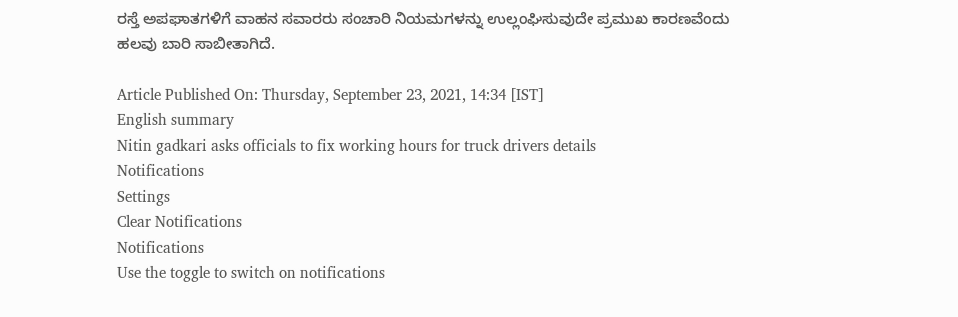ರಸ್ತೆ ಅಪಘಾತಗಳಿಗೆ ವಾಹನ ಸವಾರರು ಸಂಚಾರಿ ನಿಯಮಗಳನ್ನು ಉಲ್ಲಂಘಿಸುವುದೇ ಪ್ರಮುಖ ಕಾರಣವೆಂದು ಹಲವು ಬಾರಿ ಸಾಬೀತಾಗಿದೆ.

Article Published On: Thursday, September 23, 2021, 14:34 [IST]
English summary
Nitin gadkari asks officials to fix working hours for truck drivers details
Notifications
Settings
Clear Notifications
Notifications
Use the toggle to switch on notifications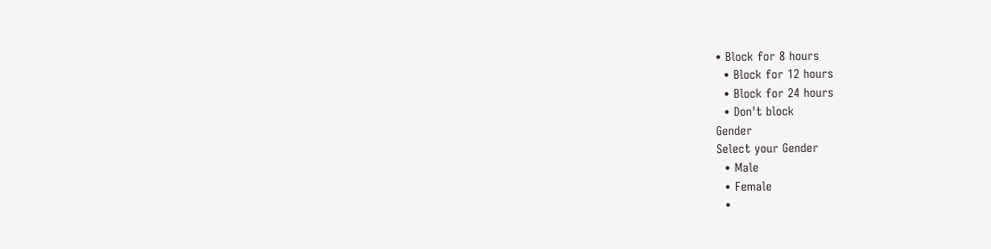• Block for 8 hours
  • Block for 12 hours
  • Block for 24 hours
  • Don't block
Gender
Select your Gender
  • Male
  • Female
  •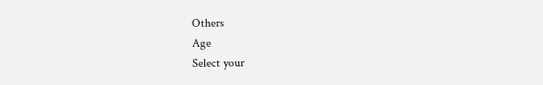Others
Age
Select your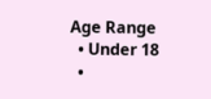Age Range
  • Under 18
  •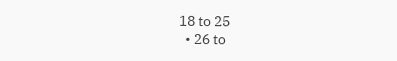18 to 25
  • 26 to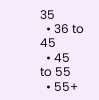35
  • 36 to 45
  • 45 to 55
  • 55+